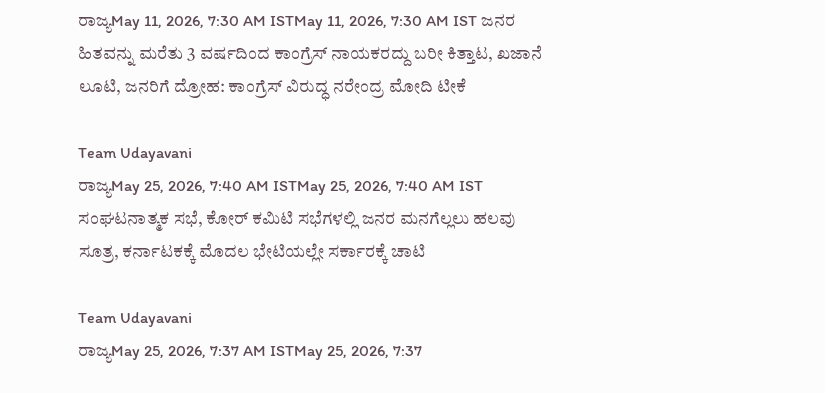ರಾಜ್ಯMay 11, 2026, 7:30 AM ISTMay 11, 2026, 7:30 AM IST ಜನರ ಹಿತವನ್ನು ಮರೆತು 3 ವರ್ಷದಿಂದ ಕಾಂಗ್ರೆಸ್ ನಾಯಕರದ್ದು ಬರೀ ಕಿತ್ತಾಟ, ಖಜಾನೆ ಲೂಟಿ, ಜನರಿಗೆ ದ್ರೋಹ: ಕಾಂಗ್ರೆಸ್ ವಿರುದ್ಧ ನರೇಂದ್ರ ಮೋದಿ ಟೀಕೆ

Team Udayavani
ರಾಜ್ಯMay 25, 2026, 7:40 AM ISTMay 25, 2026, 7:40 AM IST
ಸಂಘಟನಾತ್ಮಕ ಸಭೆ, ಕೋರ್ ಕಮಿಟಿ ಸಭೆಗಳಲ್ಲಿ ಜನರ ಮನಗೆಲ್ಲಲು ಹಲವು ಸೂತ್ರ, ಕರ್ನಾಟಕಕ್ಕೆ ಮೊದಲ ಭೇಟಿಯಲ್ಲೇ ಸರ್ಕಾರಕ್ಕೆ ಚಾಟಿ

Team Udayavani
ರಾಜ್ಯMay 25, 2026, 7:37 AM ISTMay 25, 2026, 7:37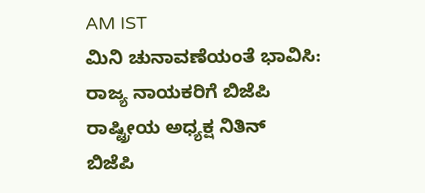AM IST
ಮಿನಿ ಚುನಾವಣೆಯಂತೆ ಭಾವಿಸಿ: ರಾಜ್ಯ ನಾಯಕರಿಗೆ ಬಿಜೆಪಿ ರಾಷ್ಟ್ರೀಯ ಅಧ್ಯಕ್ಷ ನಿತಿನ್
ಬಿಜೆಪಿ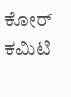ಕೋರ್ ಕಮಿಟಿ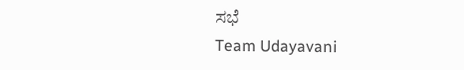ಸಭೆ
Team Udayavani